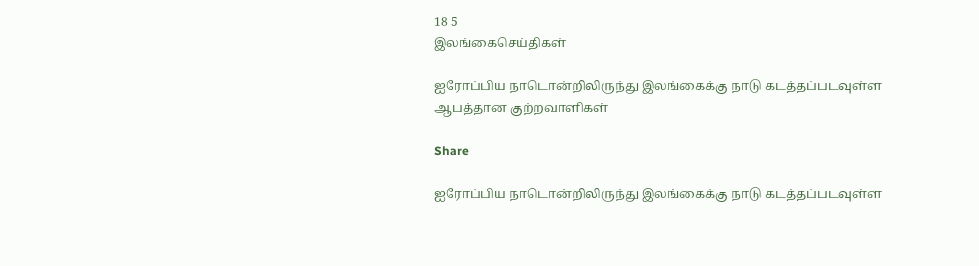18 5
இலங்கைசெய்திகள்

ஐரோப்பிய நாடொன்றிலிருந்து இலங்கைக்கு நாடு கடத்தப்படவுள்ள ஆபத்தான குற்றவாளிகள்

Share

ஐரோப்பிய நாடொன்றிலிருந்து இலங்கைக்கு நாடு கடத்தப்படவுள்ள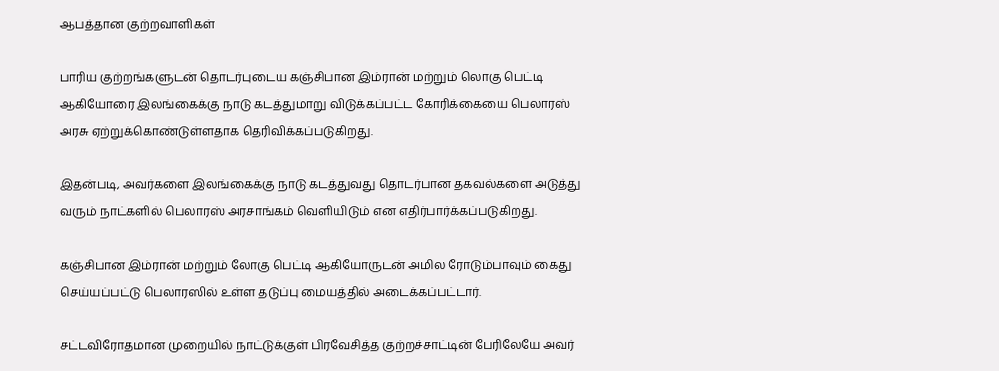ஆபத்தான குற்றவாளிகள்

பாரிய குற்றங்களுடன் தொடர்புடைய கஞ்சிபான இம்ரான் மற்றும் லொகு பெட்டி ஆகியோரை இலங்கைக்கு நாடு கடத்துமாறு விடுக்கப்பட்ட கோரிக்கையை பெலாரஸ் அரசு ஏற்றுக்கொண்டுள்ளதாக தெரிவிக்கப்படுகிறது.

இதன்படி, அவர்களை இலங்கைக்கு நாடு கடத்துவது தொடர்பான தகவல்களை அடுத்து வரும் நாட்களில் பெலாரஸ் அரசாங்கம் வெளியிடும் என எதிர்பார்க்கப்படுகிறது.

கஞ்சிபான இம்ரான் மற்றும் லோகு பெட்டி ஆகியோருடன் அமில ரோடும்பாவும் கைது செய்யப்பட்டு பெலாரஸில் உள்ள தடுப்பு மையத்தில் அடைக்கப்பட்டார்.

சட்டவிரோதமான முறையில் நாட்டுக்குள் பிரவேசித்த குற்றச்சாட்டின் பேரிலேயே அவர்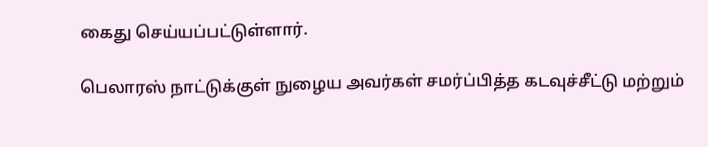கைது செய்யப்பட்டுள்ளார்.

பெலாரஸ் நாட்டுக்குள் நுழைய அவர்கள் சமர்ப்பித்த கடவுச்சீட்டு மற்றும்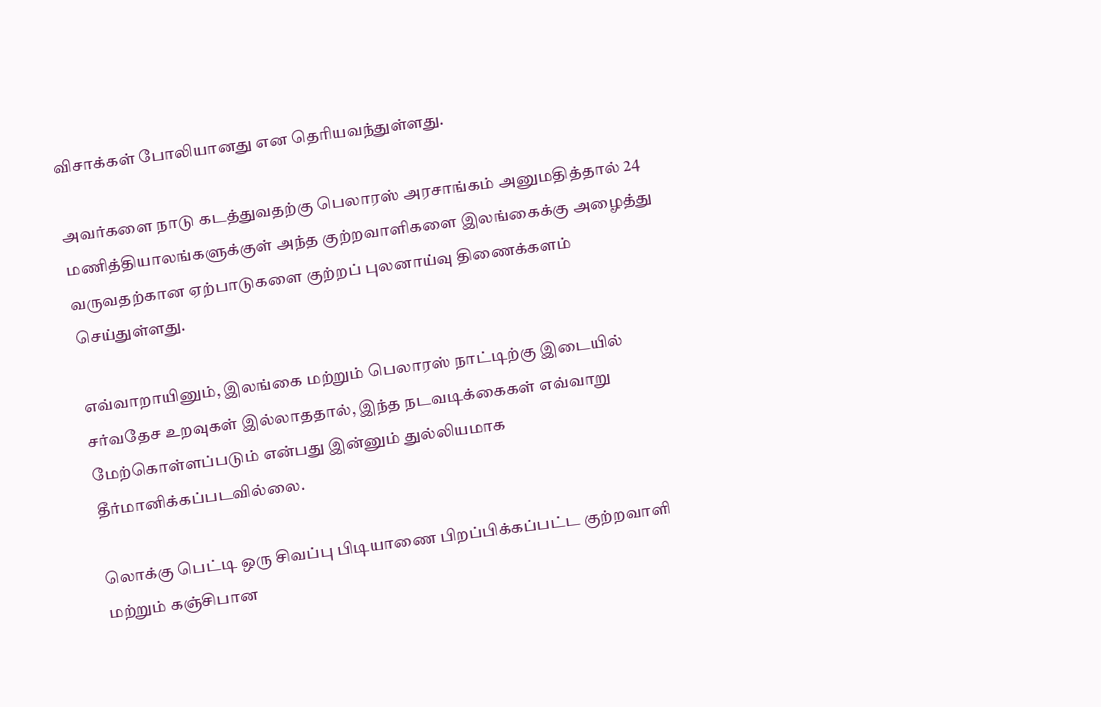விசாக்கள் போலியானது என தெரியவந்துள்ளது.

அவர்களை நாடு கடத்துவதற்கு பெலாரஸ் அரசாங்கம் அனுமதித்தால் 24 மணித்தியாலங்களுக்குள் அந்த குற்றவாளிகளை இலங்கைக்கு அழைத்து வருவதற்கான ஏற்பாடுகளை குற்றப் புலனாய்வு திணைக்களம் செய்துள்ளது.

எவ்வாறாயினும், இலங்கை மற்றும் பெலாரஸ் நாட்டிற்கு இடையில் சர்வதேச உறவுகள் இல்லாததால், இந்த நடவடிக்கைகள் எவ்வாறு மேற்கொள்ளப்படும் என்பது இன்னும் துல்லியமாக தீர்மானிக்கப்படவில்லை.

லொக்கு பெட்டி ஒரு சிவப்பு பிடியாணை பிறப்பிக்கப்பட்ட குற்றவாளி மற்றும் கஞ்சிபான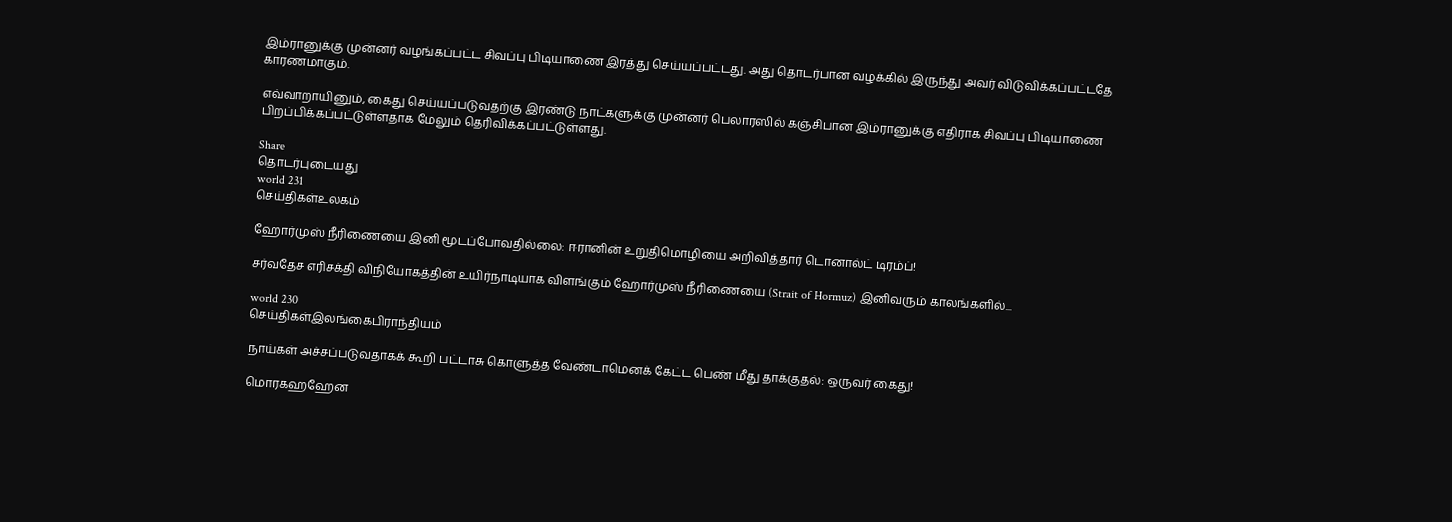இம்ரானுக்கு முன்னர் வழங்கப்பட்ட சிவப்பு பிடியாணை இரத்து செய்யப்பட்டது. அது தொடர்பான வழக்கில் இருந்து அவர் விடுவிக்கப்பட்டதே காரணமாகும்.

எவ்வாறாயினும், கைது செய்யப்படுவதற்கு இரண்டு நாட்களுக்கு முன்னர் பெலாரஸில் கஞ்சிபான இம்ரானுக்கு எதிராக சிவப்பு பிடியாணை பிறப்பிக்கப்பட்டுள்ளதாக மேலும் தெரிவிக்கப்பட்டுள்ளது.

Share
தொடர்புடையது
world 231
செய்திகள்உலகம்

ஹோர்முஸ் நீரிணையை இனி மூடப்போவதில்லை: ஈரானின் உறுதிமொழியை அறிவித்தார் டொனால்ட் டிரம்ப்!

சர்வதேச எரிசக்தி விநியோகத்தின் உயிர்நாடியாக விளங்கும் ஹோர்முஸ் நீரிணையை (Strait of Hormuz) இனிவரும் காலங்களில்...

world 230
செய்திகள்இலங்கைபிராந்தியம்

நாய்கள் அச்சப்படுவதாகக் கூறி பட்டாசு கொளுத்த வேண்டாமெனக் கேட்ட பெண் மீது தாக்குதல்: ஒருவர் கைது!

மொரகஹஹேன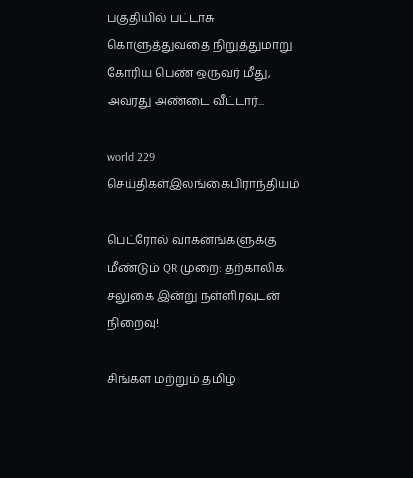பகுதியில் பட்டாசு கொளுத்துவதை நிறுத்துமாறு கோரிய பெண் ஒருவர் மீது, அவரது அண்டை வீட்டார்...

world 229
செய்திகள்இலங்கைபிராந்தியம்

பெட்ரோல் வாகனங்களுக்கு மீண்டும் QR முறை: தற்காலிக சலுகை இன்று நள்ளிரவுடன் நிறைவு!

சிங்கள மற்றும் தமிழ்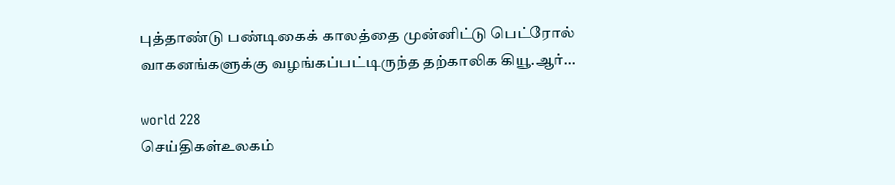புத்தாண்டு பண்டிகைக் காலத்தை முன்னிட்டு பெட்ரோல் வாகனங்களுக்கு வழங்கப்பட்டிருந்த தற்காலிக கியூ.ஆர்...

world 228
செய்திகள்உலகம்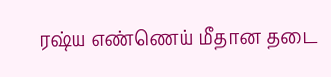ரஷ்ய எண்ணெய் மீதான தடை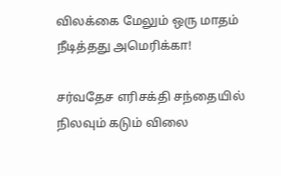விலக்கை மேலும் ஒரு மாதம் நீடித்தது அமெரிக்கா!

சர்வதேச எரிசக்தி சந்தையில் நிலவும் கடும் விலை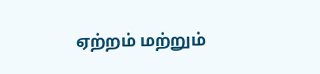ஏற்றம் மற்றும்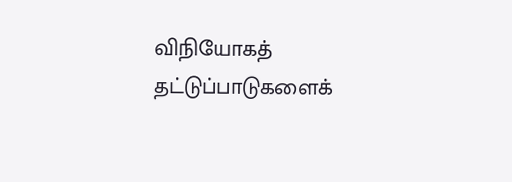விநியோகத் தட்டுப்பாடுகளைக்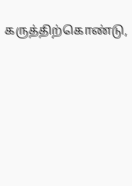கருத்திற்கொண்டு,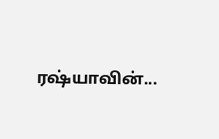ரஷ்யாவின்...